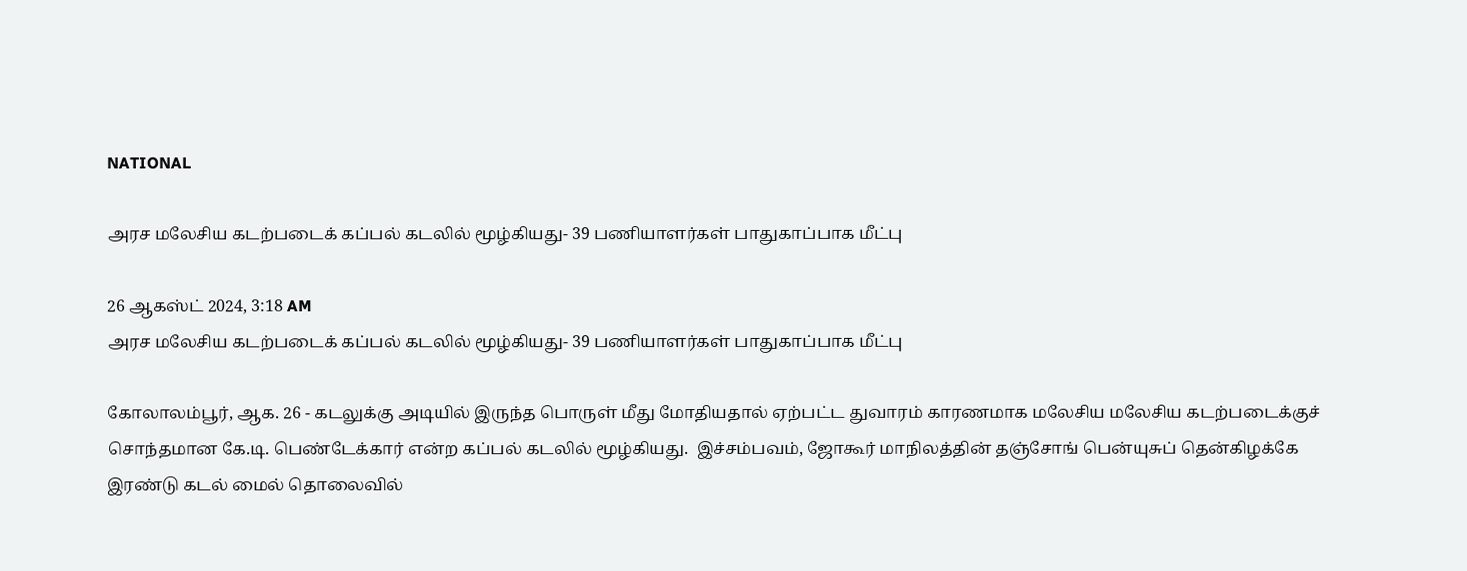NATIONAL

அரச மலேசிய கடற்படைக் கப்பல் கடலில் மூழ்கியது- 39 பணியாளர்கள் பாதுகாப்பாக மீட்பு

26 ஆகஸ்ட் 2024, 3:18 AM
அரச மலேசிய கடற்படைக் கப்பல் கடலில் மூழ்கியது- 39 பணியாளர்கள் பாதுகாப்பாக மீட்பு

கோலாலம்பூர், ஆக. 26 - கடலுக்கு அடியில் இருந்த பொருள் மீது மோதியதால் ஏற்பட்ட துவாரம் காரணமாக மலேசிய மலேசிய கடற்படைக்குச் சொந்தமான கே.டி. பெண்டேக்கார் என்ற கப்பல் கடலில் மூழ்கியது.  இச்சம்பவம், ஜோகூர் மாநிலத்தின் தஞ்சோங் பென்யுசுப் தென்கிழக்கே இரண்டு கடல் மைல் தொலைவில்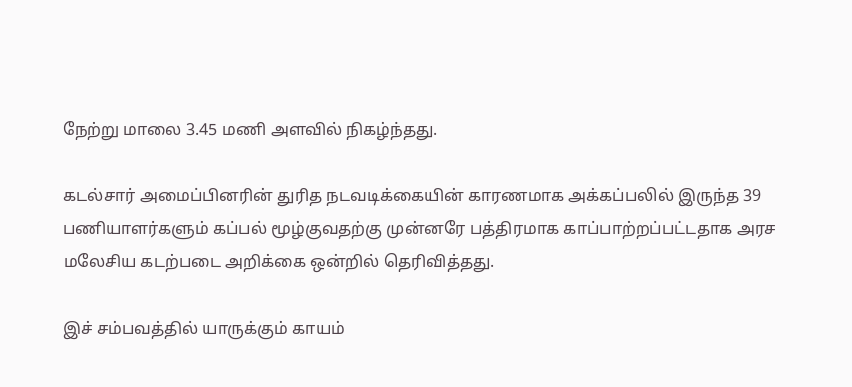நேற்று மாலை 3.45 மணி அளவில் நிகழ்ந்தது.

கடல்சார் அமைப்பினரின் துரித நடவடிக்கையின் காரணமாக அக்கப்பலில் இருந்த 39 பணியாளர்களும் கப்பல் மூழ்குவதற்கு முன்னரே பத்திரமாக காப்பாற்றப்பட்டதாக அரச மலேசிய கடற்படை அறிக்கை ஒன்றில் தெரிவித்தது.

இச் சம்பவத்தில் யாருக்கும் காயம்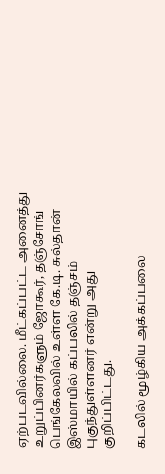ஏற்படவில்லை. மீட்கப்பட்ட அனைத்து உறுப்பினர்களும் ஜோகூர், தஞ்சோங் பெங்கேலவில் உள்ள கே.டி. சுல்தான் இஸ்மாயில் கப்பலில் தஞ்சம் புகுந்துள்ளனர் என்று அது குறிப்பிட்டது.

கடலில் மூழ்கிய அக்கப்பலை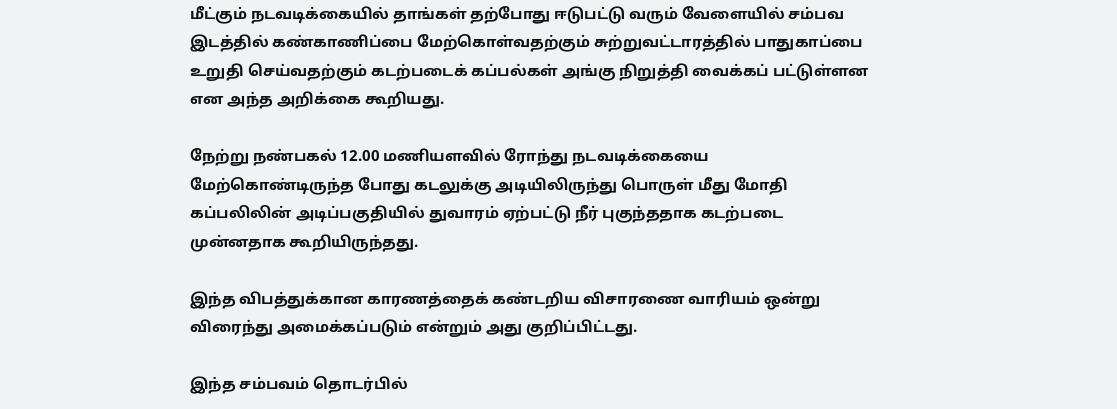மீட்கும் நடவடிக்கையில் தாங்கள் தற்போது ஈடுபட்டு வரும் வேளையில் சம்பவ இடத்தில் கண்காணிப்பை மேற்கொள்வதற்கும் சுற்றுவட்டாரத்தில் பாதுகாப்பை உறுதி செய்வதற்கும் கடற்படைக் கப்பல்கள் அங்கு நிறுத்தி வைக்கப் பட்டுள்ளன என அந்த அறிக்கை கூறியது.

நேற்று நண்பகல் 12.00 மணியளவில் ரோந்து நடவடிக்கையை மேற்கொண்டிருந்த போது கடலுக்கு அடியிலிருந்து பொருள் மீது மோதி கப்பலிலின் அடிப்பகுதியில் துவாரம் ஏற்பட்டு நீர் புகுந்ததாக கடற்படை முன்னதாக கூறியிருந்தது.

இந்த விபத்துக்கான காரணத்தைக் கண்டறிய விசாரணை வாரியம் ஒன்று விரைந்து அமைக்கப்படும் என்றும் அது குறிப்பிட்டது.

இந்த சம்பவம் தொடர்பில்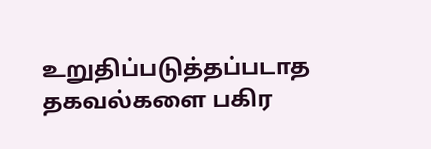உறுதிப்படுத்தப்படாத தகவல்களை பகிர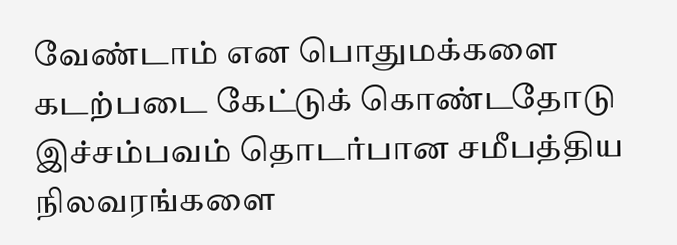வேண்டாம் என பொதுமக்களை கடற்படை கேட்டுக் கொண்டதோடு இச்சம்பவம் தொடர்பான சமீபத்திய நிலவரங்களை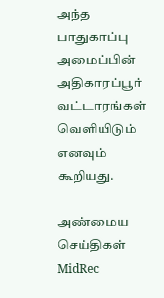அந்த பாதுகாப்பு அமைப்பின் அதிகாரப்பூர் வட்டாரங்கள் வெளியிடும் எனவும் கூறியது.

அண்மைய செய்திகள்
MidRec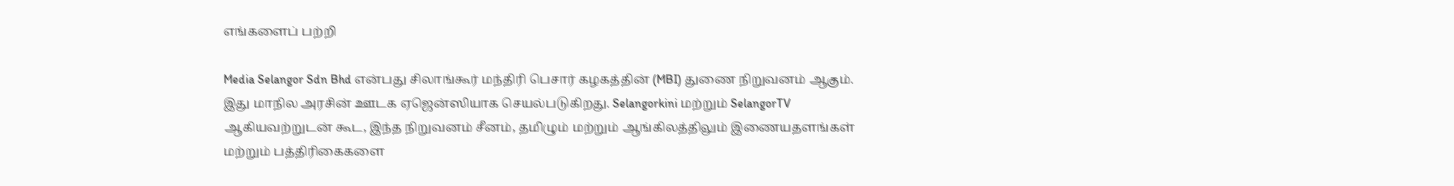எங்களைப் பற்றி

Media Selangor Sdn Bhd என்பது சிலாங்கூர் மந்திரி பெசார் கழகத்தின் (MBI) துணை நிறுவனம் ஆகும். இது மாநில அரசின் ஊடக ஏஜென்ஸியாக செயல்படுகிறது. Selangorkini மற்றும் SelangorTV ஆகியவற்றுடன் கூட, இந்த நிறுவனம் சீனம், தமிழும் மற்றும் ஆங்கிலத்திலும் இணையதளங்கள் மற்றும் பத்திரிகைகளை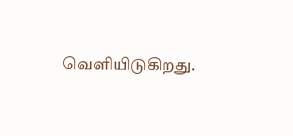வெளியிடுகிறது.